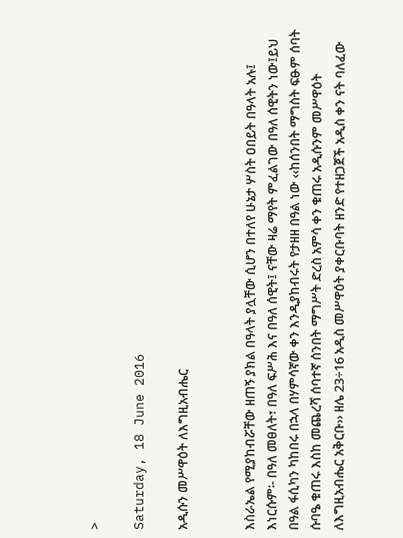>

Saturday, 18 June 2016

አዲሱን መሥዋዕት ለእግዚአብሔር


እስራኤል የሚያከብሯቸው ዘጠኝ ያክል በዓላት ያሏቸው ሲሆን በተለየ ሁኔታ ሦስት ዐበይት በዓላት አሉ፤ እነርሱም፡- በዓለ መፀለት፣ በዓለ ፍሥሕ እና በዓለ ሰዊት፤ ናቸው ዛሬ ማየት ምፈልገው በዓለ ሰዊትን ነው፤ይህ በዓል ፋሲካን ካከበሩ በኋላ በሃምሳኛው ቀን እንዲያከብሩት የታዘዘ በዓል ነው ‹‹ከሰንበት ማግስት ፍፁም ሰባት ሱባዔ ቁጠሩ እስከ መጨረሻ ሰባተኛ ሰንበት ማግሥት ድረስ አምሳ ቀን ቁጠሩ አዲሱንም መሥዋዕት ለእግዚአብሔር አቅርቡ›› ዘሌ 23÷16 አዲስ መሥዋዕት ያቀርቡባት ዘንድ የተዘጋጀች አዲስ ቀን ናት ባለፈው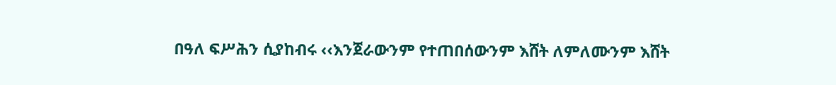በዓለ ፍሥሕን ሲያከብሩ ‹‹እንጀራውንም የተጠበሰውንም እሸት ለምለሙንም እሸት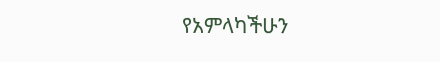የአምላካችሁን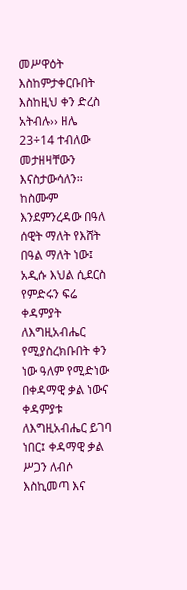መሥዋዕት እስከምታቀርቡበት እስከዚህ ቀን ድረስ አትብሉ›› ዘሌ 23÷14 ተብለው መታዘዛቸውን እናስታውሳለን፡፡
ከስሙም እንደምንረዳው በዓለ ሰዊት ማለት የእሸት በዓል ማለት ነው፤ አዲሱ እህል ሲደርስ የምድሩን ፍሬ ቀዳምያት ለእግዚአብሔር የሚያስረክቡበት ቀን ነው ዓለም የሚድነው በቀዳማዊ ቃል ነውና ቀዳምያቱ ለእግዚአብሔር ይገባ ነበር፤ ቀዳማዊ ቃል ሥጋን ለብሶ እስኪመጣ እና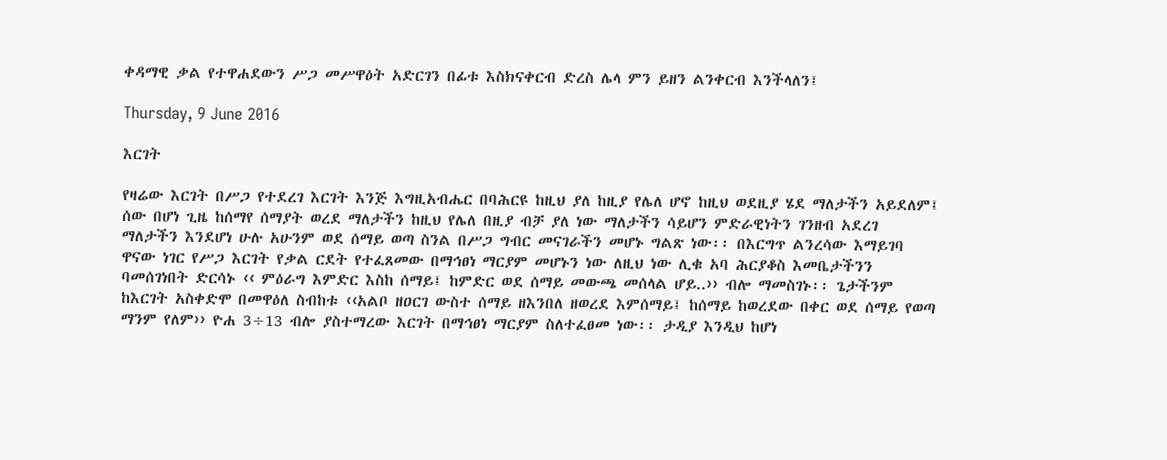ቀዳማዊ ቃል የተዋሐደውን ሥጋ መሥዋዕት አድርገን በፊቱ እስክናቀርብ ድረስ ሌላ ምን ይዘን ልንቀርብ እንችላለን፤

Thursday, 9 June 2016

እርገት

የዛሬው እርገት በሥጋ የተደረገ እርገት እንጅ እግዚአብሔር በባሕርዩ ከዚህ ያለ ከዚያ የሌለ ሆኖ ከዚህ ወደዚያ ሄደ ማለታችን አይደለም፤ ሰው በሆነ ጊዜ ከሰማየ ሰማያት ወረደ ማለታችን ከዚህ የሌለ በዚያ ብቻ ያለ ነው ማለታችን ሳይሆን ምድራዊነትን ገንዘብ አደረገ ማለታችን እንደሆነ ሁሉ አሁንም ወደ ሰማይ ወጣ ስንል በሥጋ ግብር መናገራችን መሆኑ ግልጽ ነው፡፡ በእርግጥ ልንረሳው እማይገባ ዋናው ነገር የሥጋ እርገት የቃል ርደት የተፈጸመው በማኅፀነ ማርያም መሆኑን ነው ለዚህ ነው ሊቁ አባ ሕርያቆስ እመቤታችንን ባመሰገነበት ድርሳኑ ‹‹ ምዕራግ እምድር እስከ ሰማይ፤ ከምድር ወደ ሰማይ መውጫ መሰላል ሆይ..›› ብሎ ማመስገኑ፡፡ ጌታችንም ከእርገት አስቀድሞ በመዋዕለ ስብከቱ ‹‹አልቦ ዘዐርገ ውስተ ሰማይ ዘእንበለ ዘወረደ እምሰማይ፤ ከሰማይ ከወረደው በቀር ወደ ሰማይ የወጣ ማንም የለም›› ዮሐ 3÷13 ብሎ ያስተማረው እርገት በማኅፀነ ማርያም ስለተፈፀመ ነው፡፡ ታዲያ እንዲህ ከሆነ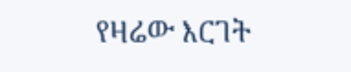የዛሬው እርገት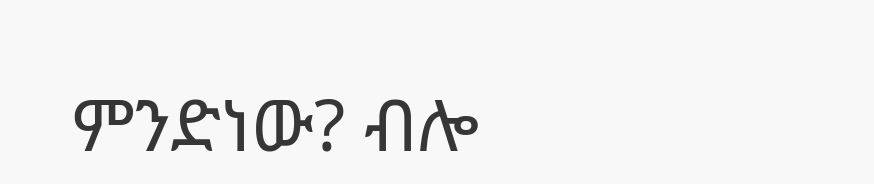ምንድነው? ብሎ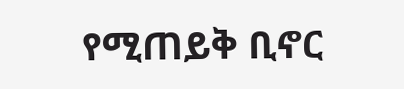የሚጠይቅ ቢኖር